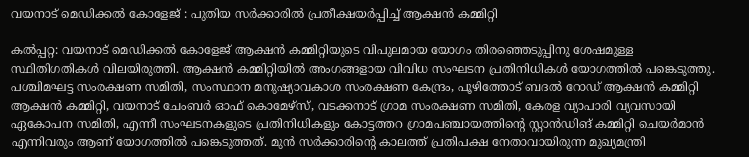വയനാട് മെഡിക്കല്‍ കോളേജ് : പുതിയ സര്‍ക്കാരില്‍ പ്രതീക്ഷയര്‍പ്പിച്ച് ആക്ഷന്‍ കമ്മിറ്റി

കല്‍പ്പറ്റ: വയനാട് മെഡിക്കല്‍ കോളേജ് ആക്ഷന്‍ കമ്മിറ്റിയുടെ വിപുലമായ യോഗം തിരഞ്ഞെടുപ്പിനു ശേഷമുള്ള സ്ഥിതിഗതികള്‍ വിലയിരുത്തി. ആക്ഷന്‍ കമ്മിറ്റിയില്‍ അംഗങ്ങളായ വിവിധ സംഘടന പ്രതിനിധികള്‍ യോഗത്തില്‍ പങ്കെടുത്തു. പശ്ചിമഘട്ട സംരക്ഷണ സമിതി, സംസ്ഥാന മനുഷ്യാവകാശ സംരക്ഷണ കേന്ദ്രം, പൂഴിത്തോട് ബദല്‍ റോഡ് ആക്ഷന്‍ കമ്മിറ്റി ആക്ഷന്‍ കമ്മിറ്റി, വയനാട് ചേംബര്‍ ഓഫ് കൊമേഴ്‌സ്, വടക്കനാട് ഗ്രാമ സംരക്ഷണ സമിതി, കേരള വ്യാപാരി വ്യവസായി ഏകോപന സമിതി, എന്നീ സംഘടനകളുടെ പ്രതിനിധികളും കോട്ടത്തറ ഗ്രാമപഞ്ചായത്തിന്റെ സ്റ്റാന്‍ഡിങ് കമ്മിറ്റി ചെയര്‍മാന്‍ എന്നിവരും ആണ് യോഗത്തില്‍ പങ്കെടുത്തത്. മുന്‍ സര്‍ക്കാരിന്റെ കാലത്ത് പ്രതിപക്ഷ നേതാവായിരുന്ന മുഖ്യമന്ത്രി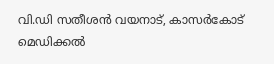വി.ഡി സതീശന്‍ വയനാട്, കാസര്‍കോട് മെഡിക്കല്‍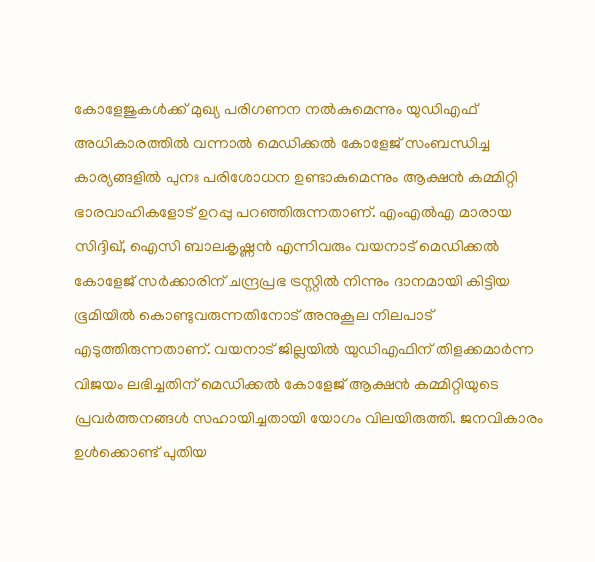കോളേജുകള്‍ക്ക് മുഖ്യ പരിഗണന നല്‍കുമെന്നും യുഡിഎഫ് അധികാരത്തില്‍ വന്നാല്‍ മെഡിക്കല്‍ കോളേജ് സംബന്ധിച്ച കാര്യങ്ങളില്‍ പുനഃ പരിശോധന ഉണ്ടാകുമെന്നും ആക്ഷന്‍ കമ്മിറ്റി ഭാരവാഹികളോട് ഉറപ്പു പറഞ്ഞിരുന്നതാണ്. എംഎല്‍എ മാരായ സിദ്ദിഖ്, ഐസി ബാലകൃഷ്ണന്‍ എന്നിവരും വയനാട് മെഡിക്കല്‍ കോളേജ് സര്‍ക്കാരിന് ചന്ദ്രപ്രഭ ട്രസ്റ്റില്‍ നിന്നും ദാനമായി കിട്ടിയ ഭൂമിയില്‍ കൊണ്ടുവരുന്നതിനോട് അനുകൂല നിലപാട് എടുത്തിരുന്നതാണ്. വയനാട് ജില്ലയില്‍ യുഡിഎഫിന് തിളക്കമാര്‍ന്ന വിജയം ലഭിച്ചതിന് മെഡിക്കല്‍ കോളേജ് ആക്ഷന്‍ കമ്മിറ്റിയുടെ പ്രവര്‍ത്തനങ്ങള്‍ സഹായിച്ചതായി യോഗം വിലയിരുത്തി. ജനവികാരം ഉള്‍ക്കൊണ്ട് പുതിയ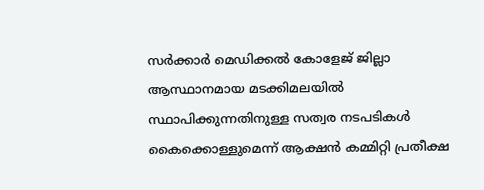സര്‍ക്കാര്‍ മെഡിക്കല്‍ കോളേജ് ജില്ലാ ആസ്ഥാനമായ മടക്കിമലയില്‍ സ്ഥാപിക്കുന്നതിനുള്ള സത്വര നടപടികള്‍ കൈക്കൊള്ളുമെന്ന് ആക്ഷന്‍ കമ്മിറ്റി പ്രതീക്ഷ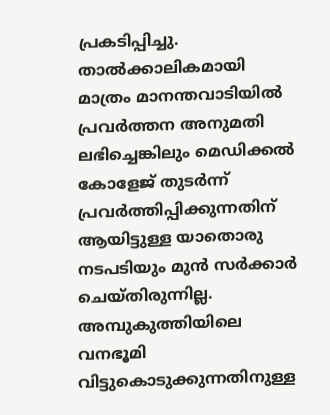പ്രകടിപ്പിച്ചു. താല്‍ക്കാലികമായി മാത്രം മാനന്തവാടിയില്‍ പ്രവര്‍ത്തന അനുമതി ലഭിച്ചെങ്കിലും മെഡിക്കല്‍ കോളേജ് തുടര്‍ന്ന് പ്രവര്‍ത്തിപ്പിക്കുന്നതിന് ആയിട്ടുള്ള യാതൊരു നടപടിയും മുന്‍ സര്‍ക്കാര്‍ ചെയ്തിരുന്നില്ല. അമ്പുകുത്തിയിലെ വനഭൂമി വിട്ടുകൊടുക്കുന്നതിനുള്ള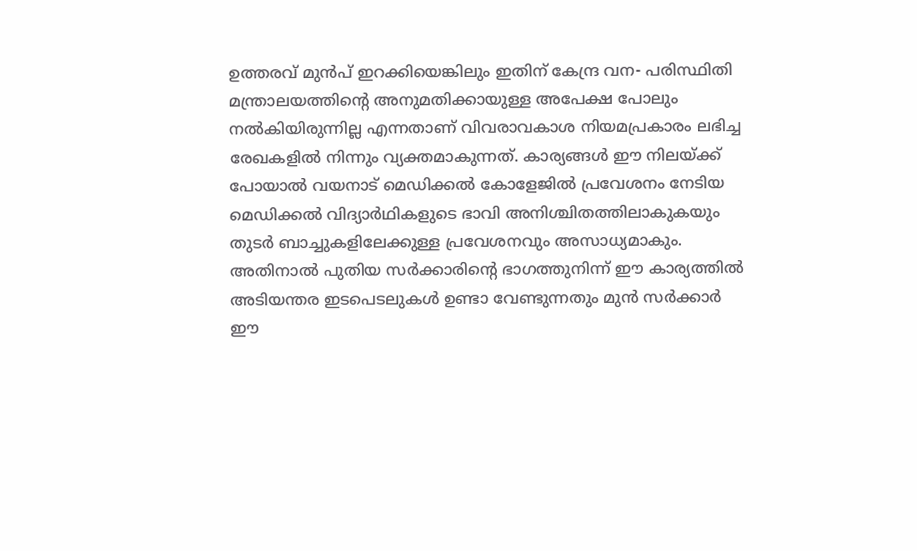ഉത്തരവ് മുന്‍പ് ഇറക്കിയെങ്കിലും ഇതിന് കേന്ദ്ര വന- പരിസ്ഥിതി മന്ത്രാലയത്തിന്റെ അനുമതിക്കായുള്ള അപേക്ഷ പോലും നല്‍കിയിരുന്നില്ല എന്നതാണ് വിവരാവകാശ നിയമപ്രകാരം ലഭിച്ച രേഖകളില്‍ നിന്നും വ്യക്തമാകുന്നത്. കാര്യങ്ങള്‍ ഈ നിലയ്ക്ക് പോയാല്‍ വയനാട് മെഡിക്കല്‍ കോളേജില്‍ പ്രവേശനം നേടിയ മെഡിക്കല്‍ വിദ്യാര്‍ഥികളുടെ ഭാവി അനിശ്ചിതത്തിലാകുകയും തുടര്‍ ബാച്ചുകളിലേക്കുള്ള പ്രവേശനവും അസാധ്യമാകും. അതിനാല്‍ പുതിയ സര്‍ക്കാരിന്റെ ഭാഗത്തുനിന്ന് ഈ കാര്യത്തില്‍ അടിയന്തര ഇടപെടലുകള്‍ ഉണ്ടാ വേണ്ടുന്നതും മുന്‍ സര്‍ക്കാര്‍ ഈ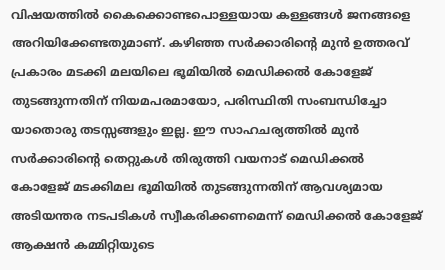വിഷയത്തില്‍ കൈക്കൊണ്ടപൊള്ളയായ കള്ളങ്ങള്‍ ജനങ്ങളെ അറിയിക്കേണ്ടതുമാണ്. കഴിഞ്ഞ സര്‍ക്കാരിന്റെ മുന്‍ ഉത്തരവ് പ്രകാരം മടക്കി മലയിലെ ഭൂമിയില്‍ മെഡിക്കല്‍ കോളേജ് തുടങ്ങുന്നതിന് നിയമപരമായോ, പരിസ്ഥിതി സംബന്ധിച്ചോ യാതൊരു തടസ്സങ്ങളും ഇല്ല. ഈ സാഹചര്യത്തില്‍ മുന്‍ സര്‍ക്കാരിന്റെ തെറ്റുകള്‍ തിരുത്തി വയനാട് മെഡിക്കല്‍ കോളേജ് മടക്കിമല ഭൂമിയില്‍ തുടങ്ങുന്നതിന് ആവശ്യമായ അടിയന്തര നടപടികള്‍ സ്വീകരിക്കണമെന്ന് മെഡിക്കല്‍ കോളേജ് ആക്ഷന്‍ കമ്മിറ്റിയുടെ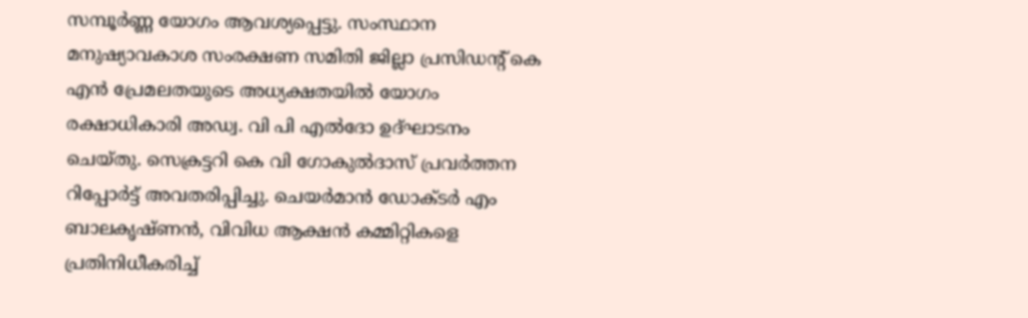സമ്പൂര്‍ണ്ണ യോഗം ആവശ്യപ്പെട്ടു. സംസ്ഥാന മനുഷ്യാവകാശ സംരക്ഷണ സമിതി ജില്ലാ പ്രസിഡൻ്റ് കെ എന്‍ പ്രേമലതയുടെ അധ്യക്ഷതയില്‍ യോഗം രക്ഷാധികാരി അഡ്വ. വി പി എല്‍ദോ ഉദ്ഘാടനം ചെയ്തു. സെക്രട്ടറി കെ വി ഗോകുല്‍ദാസ് പ്രവര്‍ത്തന റിപ്പോര്‍ട്ട് അവതരിപ്പിച്ചു. ചെയര്‍മാന്‍ ഡോക്ടര്‍ എം ബാലകൃഷ്ണന്‍, വിവിധ ആക്ഷന്‍ കമ്മിറ്റികളെ പ്രതിനിധീകരിച്ച്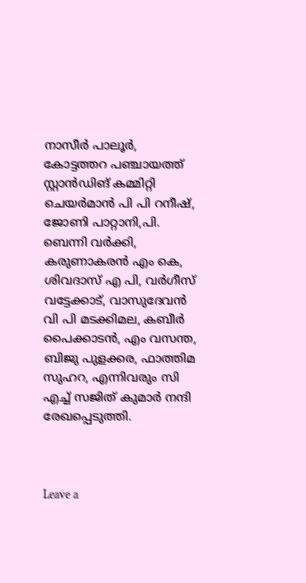നാസീര്‍ പാലൂര്‍, കോട്ടത്തറ പഞ്ചായത്ത് സ്റ്റാന്‍ഡിങ് കമ്മിറ്റി ചെയര്‍മാന്‍ പി പി റനീഷ്, ജോണി പാറ്റാനി,പി. ബെന്നി വര്‍ക്കി, കരുണാകരന്‍ എം കെ, ശിവദാസ് എ പി, വര്‍ഗീസ് വട്ടേക്കാട്, വാസുദേവന്‍ വി പി മടക്കിമല, കബീര്‍ പൈക്കാടന്‍, എം വസന്ത, ബിജു പുളക്കര, ഫാത്തിമ സുഹറ, എന്നിവരും സി എച്ച് സജിത് കുമാര്‍ നന്ദി രേഖപ്പെടുത്തി.



Leave a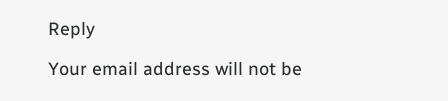Reply

Your email address will not be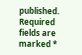published. Required fields are marked *